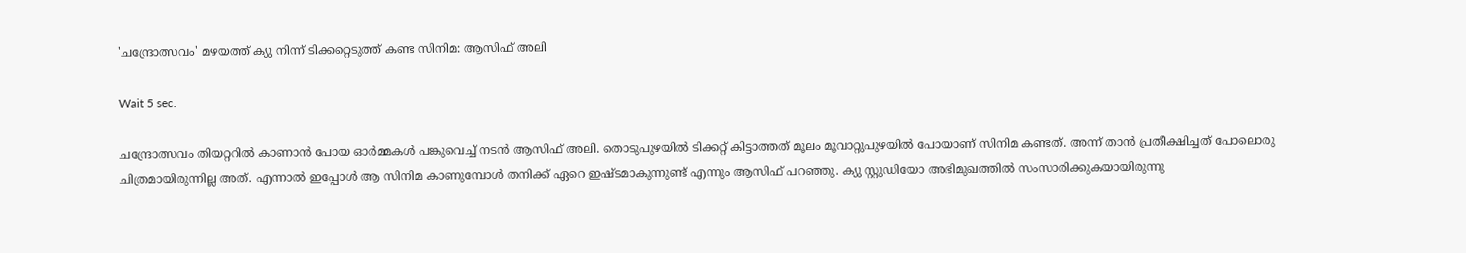'ചന്ദ്രോത്സവം' മഴയത്ത് ക്യു നിന്ന് ടിക്കറ്റെടുത്ത് കണ്ട സിനിമ: ആസിഫ് അലി

Wait 5 sec.

ചന്ദ്രോത്സവം തിയറ്ററില്‍ കാണാന്‍ പോയ ഓർമ്മകൾ പങ്കുവെച്ച് നടൻ ആസിഫ് അലി. തൊടുപുഴയിൽ ടിക്കറ്റ് കിട്ടാത്തത് മൂലം മൂവാറ്റുപുഴയിൽ പോയാണ് സിനിമ കണ്ടത്. അന്ന് താൻ പ്രതീക്ഷിച്ചത് പോലൊരു ചിത്രമായിരുന്നില്ല അത്. എന്നാൽ ഇപ്പോൾ ആ സിനിമ കാണുമ്പോൾ തനിക്ക് ഏറെ ഇഷ്ടമാകുന്നുണ്ട് എന്നും ആസിഫ് പറഞ്ഞു. ക്യു സ്റ്റുഡിയോ അഭിമുഖത്തിൽ സംസാരിക്കുകയായിരുന്നു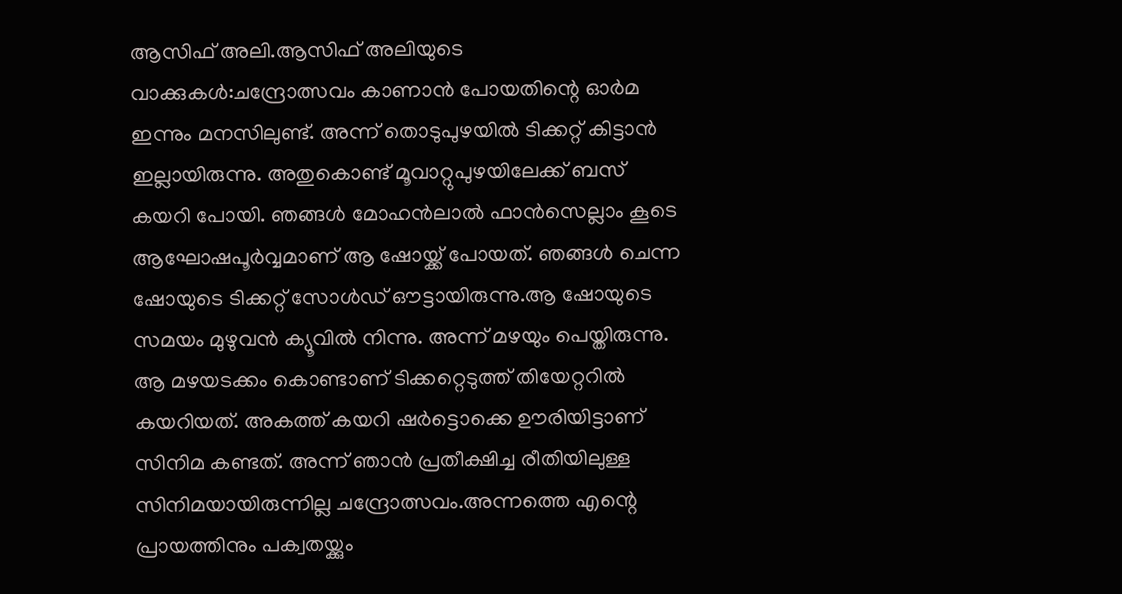ആസിഫ് അലി.ആസിഫ് അലിയുടെ വാക്കുകൾ:ചന്ദ്രോത്സവം കാണാന്‍ പോയതിന്റെ ഓര്‍മ ഇന്നും മനസിലുണ്ട്. അന്ന് തൊടുപുഴയില്‍ ടിക്കറ്റ് കിട്ടാന്‍ ഇല്ലായിരുന്നു. അതുകൊണ്ട് മൂവാറ്റുപുഴയിലേക്ക് ബസ് കയറി പോയി. ഞങ്ങള്‍ മോഹന്‍ലാല്‍ ഫാന്‍സെല്ലാം കൂടെ ആഘോഷപൂര്‍വ്വമാണ് ആ ഷോയ്ക്ക് പോയത്. ഞങ്ങള്‍ ചെന്ന ഷോയുടെ ടിക്കറ്റ് സോള്‍ഡ് ഔട്ടായിരുന്നു.ആ ഷോയുടെ സമയം മുഴുവന്‍ ക്യൂവില്‍ നിന്നു. അന്ന് മഴയും പെയ്തിരുന്നു. ആ മഴയടക്കം കൊണ്ടാണ് ടിക്കറ്റെടുത്ത് തിയേറ്ററില്‍ കയറിയത്. അകത്ത് കയറി ഷര്‍ട്ടൊക്കെ ഊരിയിട്ടാണ് സിനിമ കണ്ടത്. അന്ന് ഞാന്‍ പ്രതീക്ഷിച്ച രീതിയിലുള്ള സിനിമയായിരുന്നില്ല ചന്ദ്രോത്സവം.അന്നത്തെ എന്റെ പ്രായത്തിനും പക്വതയ്ക്കും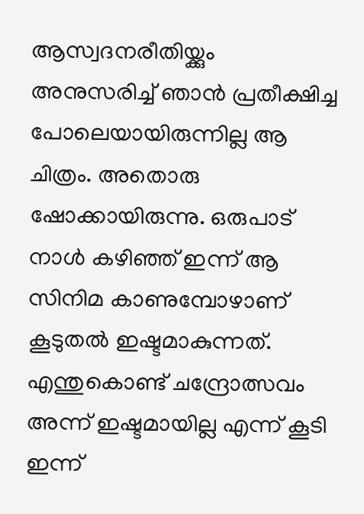ആസ്വദനരീതിയ്ക്കും അനുസരിച്ച് ഞാന്‍ പ്രതീക്ഷിച്ച പോലെയായിരുന്നില്ല ആ ചിത്രം. അതൊരു ഷോക്കായിരുന്നു. ഒരുപാട് നാള്‍ കഴിഞ്ഞ് ഇന്ന് ആ സിനിമ കാണുമ്പോഴാണ് കൂടുതല്‍ ഇഷ്ടമാകുന്നത്. എന്തുകൊണ്ട് ചന്ദ്രോത്സവം അന്ന് ഇഷ്ടമായില്ല എന്ന് കൂടി ഇന്ന്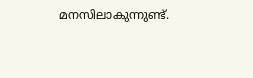മനസിലാകുന്നുണ്ട്.